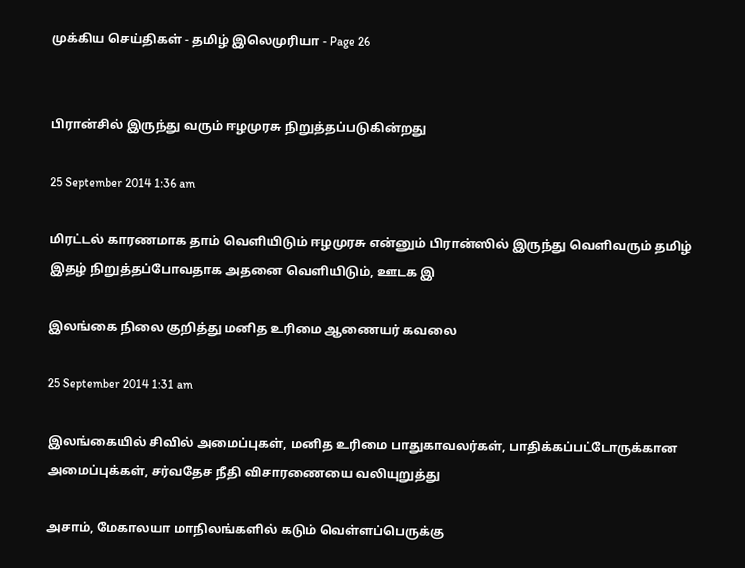முக்கிய செய்திகள் - தமிழ் இலெமுரியா - Page 26


பிரான்சில் இருந்து வரும் ஈழமுரசு நிறுத்தப்படுகின்றது

25 September 2014 1:36 am

மிரட்டல் காரணமாக தாம் வெளியிடும் ஈழமுரசு என்னும் பிரான்ஸில் இருந்து வெளிவரும் தமிழ் இதழ் நிறுத்தப்போவதாக அதனை வெளியிடும், ஊடக இ

இலங்கை நிலை குறித்து மனித உரிமை ஆணையர் கவலை

25 September 2014 1:31 am

இலங்கையில் சிவில் அமைப்புகள், மனித உரிமை பாதுகாவலர்கள், பாதிக்கப்பட்டோருக்கான அமைப்புக்கள், சர்வதேச நீதி விசாரணையை வலியுறுத்து

அசாம், மேகாலயா மாநிலங்களில் கடும் வெள்ளப்பெருக்கு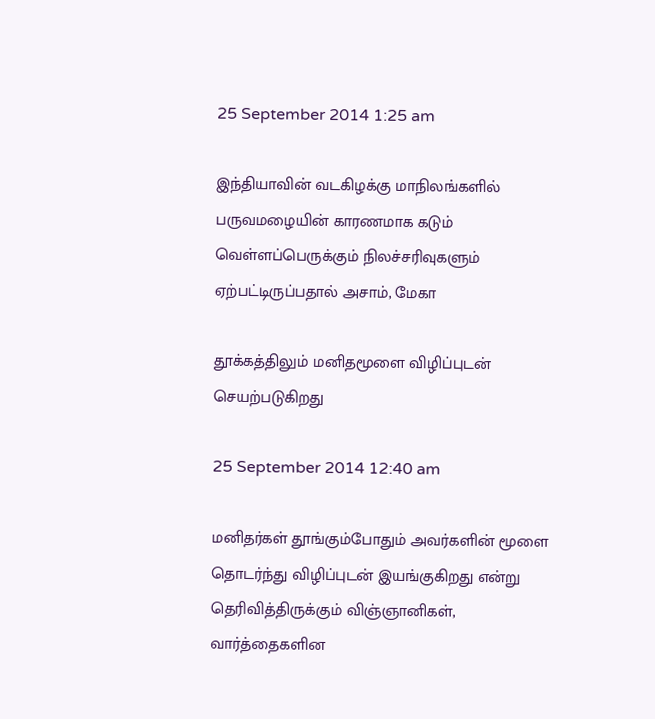25 September 2014 1:25 am

இந்தியாவின் வடகிழக்கு மாநிலங்களில் பருவமழையின் காரணமாக கடும் வெள்ளப்பெருக்கும் நிலச்சரிவுகளும் ஏற்பட்டிருப்பதால் அசாம், மேகா

தூக்கத்திலும் மனிதமூளை விழிப்புடன் செயற்படுகிறது

25 September 2014 12:40 am

மனிதர்கள் தூங்கும்போதும் அவர்களின் மூளை தொடர்ந்து விழிப்புடன் இயங்குகிறது என்று தெரிவித்திருக்கும் விஞ்ஞானிகள், வார்த்தைகளின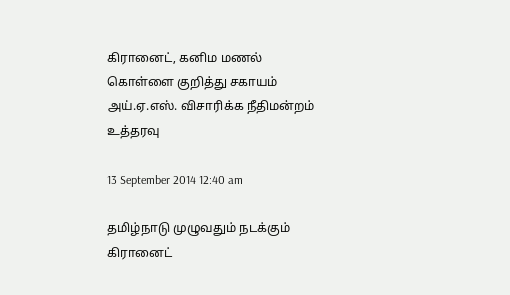கிரானைட், கனிம மணல் கொள்ளை குறித்து சகாயம் அய்.ஏ.எஸ். விசாரிக்க நீதிமன்றம் உத்தரவு

13 September 2014 12:40 am

தமிழ்நாடு முழுவதும் நடக்கும் கிரானைட்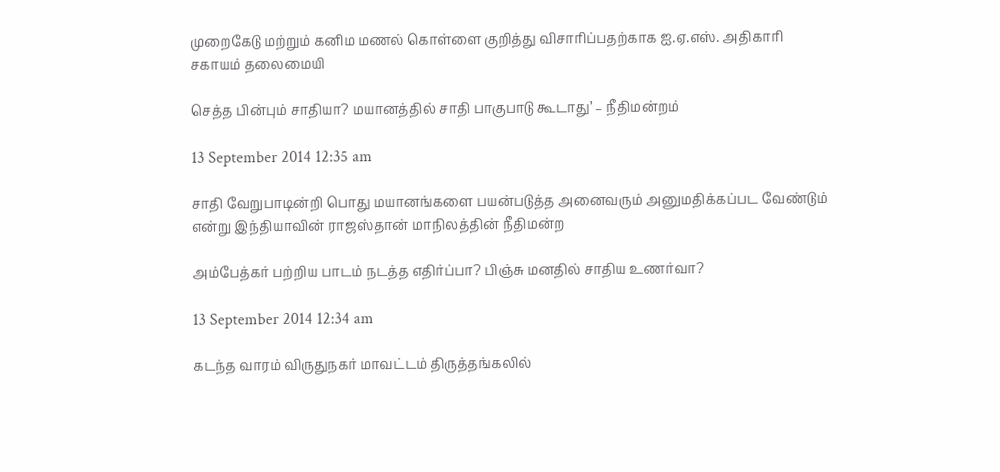முறைகேடு மற்றும் கனிம மணல் கொள்ளை குறித்து விசாரிப்பதற்காக ஐ.ஏ.எஸ். அதிகாரி சகாயம் தலைமையி

செத்த பின்பும் சாதியா? மயானத்தில் சாதி பாகுபாடு கூடாது’ – நீதிமன்றம்

13 September 2014 12:35 am

சாதி வேறுபாடின்றி பொது மயானங்களை பயன்படுத்த அனைவரும் அனுமதிக்கப்பட வேண்டும் என்று இந்தியாவின் ராஜஸ்தான் மாநிலத்தின் நீதிமன்ற

அம்பேத்கர் பற்றிய பாடம் நடத்த எதிர்ப்பா? பிஞ்சு மனதில் சாதிய உணர்வா?

13 September 2014 12:34 am

கடந்த வாரம் விருதுநகர் மாவட்டம் திருத்தங்கலில்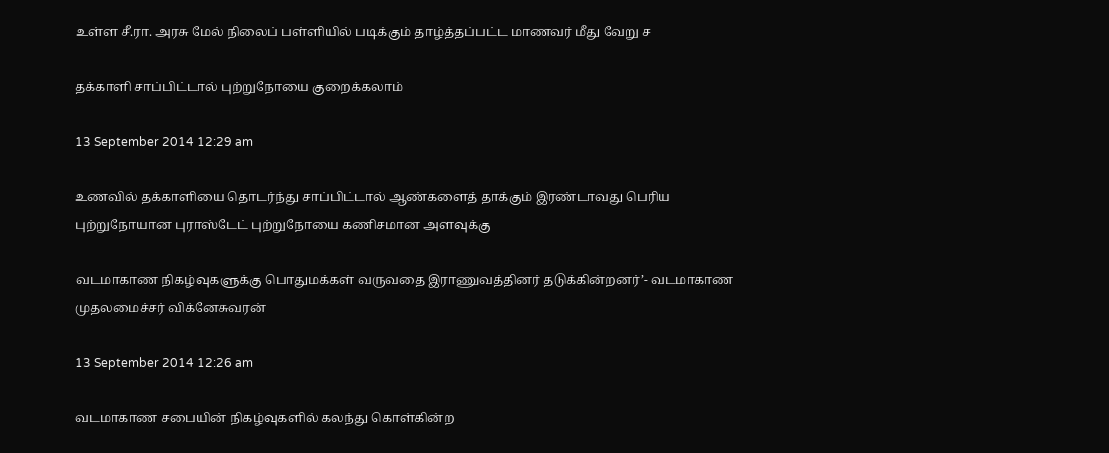உள்ள சீ.ரா. அரசு மேல் நிலைப் பள்ளியில் படிக்கும் தாழ்த்தப்பட்ட மாணவர் மீது வேறு ச

தக்காளி சாப்பிட்டால் புற்றுநோயை குறைக்கலாம்

13 September 2014 12:29 am

உணவில் தக்காளியை தொடர்ந்து சாப்பிட்டால் ஆண்களைத் தாக்கும் இரண்டாவது பெரிய புற்றுநோயான புராஸ்டேட் புற்றுநோயை கணிசமான அளவுக்கு

வடமாகாண நிகழ்வுகளுக்கு பொதுமக்கள் வருவதை இராணுவத்தினர் தடுக்கின்றனர்’- வடமாகாண முதலமைச்சர் விக்னேசுவரன்

13 September 2014 12:26 am

வடமாகாண சபையின் நிகழ்வுகளில் கலந்து கொள்கின்ற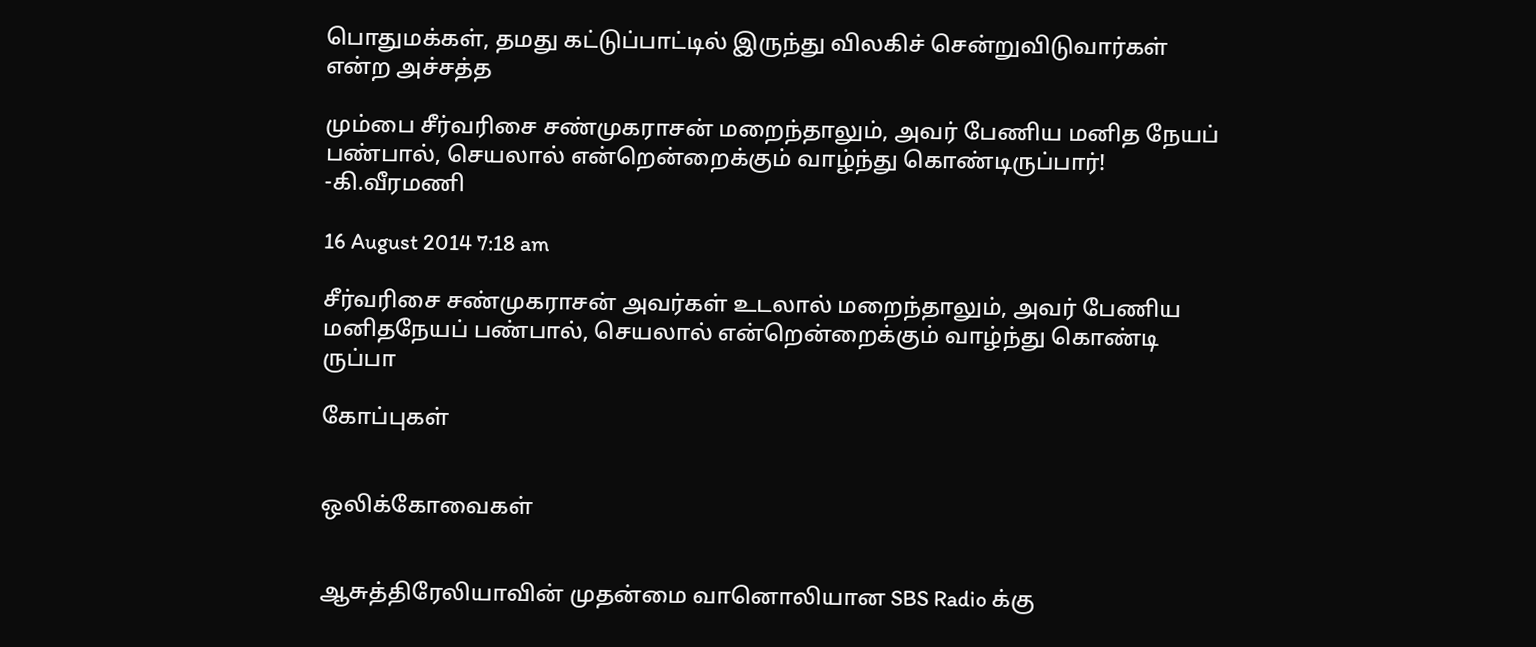பொதுமக்கள், தமது கட்டுப்பாட்டில் இருந்து விலகிச் சென்றுவிடுவார்கள் என்ற அச்சத்த

மும்பை சீர்வரிசை சண்முகராசன் மறைந்தாலும், அவர் பேணிய மனித நேயப் பண்பால், செயலால் என்றென்றைக்கும் வாழ்ந்து கொண்டிருப்பார்! -கி.வீரமணி

16 August 2014 7:18 am

சீர்வரிசை சண்முகராசன் அவர்கள் உடலால் மறைந்தாலும், அவர் பேணிய மனிதநேயப் பண்பால், செயலால் என்றென்றைக்கும் வாழ்ந்து கொண்டி ருப்பா

கோப்புகள்


ஒலிக்கோவைகள்


ஆசுத்திரேலியாவின் முதன்மை வானொலியான SBS Radio க்கு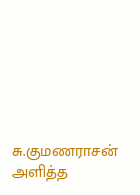சு.குமணராசன் அளித்த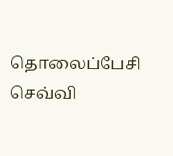தொலைப்பேசி செவ்வி